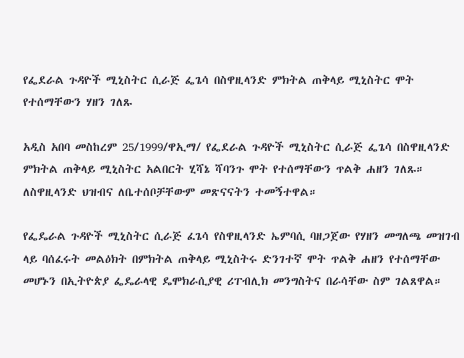የፌደራል ጉዳዮች ሚኒስትር ሲራጅ ፌጌሳ በስዋዚላንድ ምክትል ጠቅላይ ሚኒስትር ሞት የተሰማቸውን ሃዘን ገለጹ

አዲስ አበባ መስከረም 25/1999/ዋኢማ/ የፌደራል ጉዳዮች ሚኒስትር ሲራጅ ፌጌሳ በስዋዚላንድ ምክትል ጠቅላይ ሚኒስትር አልበርት ሂሻኔ ሻባንጉ ሞት የተሰማቸውን ጥልቅ ሐዘን ገለጹ። ለስዋዚላንድ ህዝብና ለቤተሰቦቻቸውም መጽናናትን ተመኝተዋል።

የፌዴራል ጉዳዮች ሚኒስትር ሲራጅ ፈጌሳ የስዋዚላንድ ኤምባሲ ባዘጋጀው የሃዘን መግለጫ መዝገብ ላይ ባሰፈሩት መልዕክት በምክትል ጠቅላይ ሚኒስትሩ ድንገተኛ ሞት ጥልቅ ሐዘን የተሰማቸው መሆኑን በኢትዮጵያ ፌዴራላዊ ዴሞክራሲያዊ ሪፐብሊክ መንግስትና በራሳቸው ስም ገልጸዋል።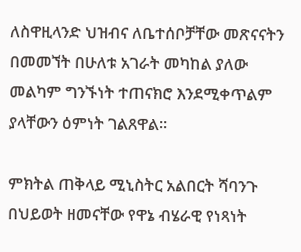ለስዋዚላንድ ህዝብና ለቤተሰቦቻቸው መጽናናትን በመመኘት በሁለቱ አገራት መካከል ያለው መልካም ግንኙነት ተጠናክሮ እንደሚቀጥልም ያላቸውን ዕምነት ገልጸዋል።

ምክትል ጠቅላይ ሚኒስትር አልበርት ሻባንጉ በህይወት ዘመናቸው የዋኔ ብሄራዊ የነጻነት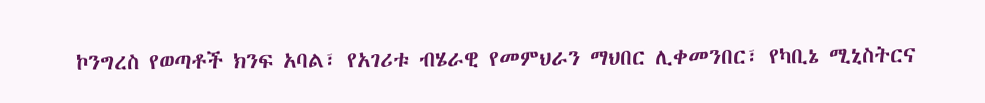ኮንግረስ የወጣቶች ክንፍ አባል፣ የአገሪቱ ብሄራዊ የመምህራን ማህበር ሊቀመንበር፣ የካቢኔ ሚኒስትርና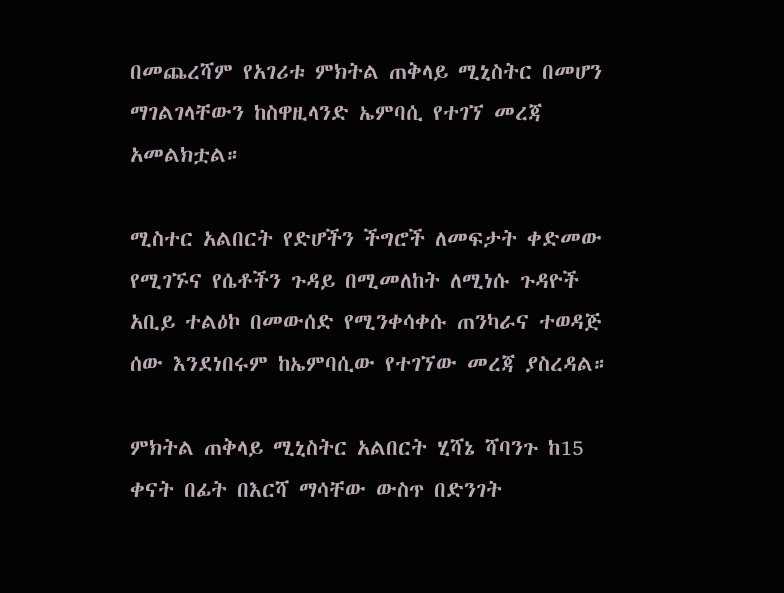በመጨረሻም የአገሪቱ ምክትል ጠቅላይ ሚኒስትር በመሆን ማገልገላቸውን ከስዋዚላንድ ኤምባሲ የተገኘ መረጃ አመልክቷል።

ሚስተር አልበርት የድሆችን ችግሮች ለመፍታት ቀድመው የሚገኙና የሴቶችን ጉዳይ በሚመለከት ለሚነሱ ጉዳዮች አቢይ ተልዕኮ በመውሰድ የሚንቀሳቀሱ ጠንካራና ተወዳጅ ሰው እንደነበሩም ከኤምባሲው የተገኘው መረጃ ያስረዳል።

ምክትል ጠቅላይ ሚኒስትር አልበርት ሂሻኔ ሻባንጉ ከ15 ቀናት በፊት በእርሻ ማሳቸው ውስጥ በድንገት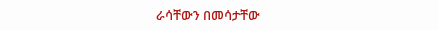ራሳቸውን በመሳታቸው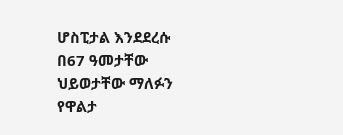ሆስፒታል እንደደረሱ በ67 ዓመታቸው ህይወታቸው ማለፉን የዋልታ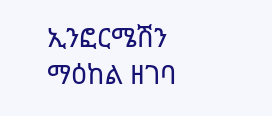ኢንፎርሜሽን ማዕከል ዘገባ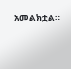አመልክቷል።